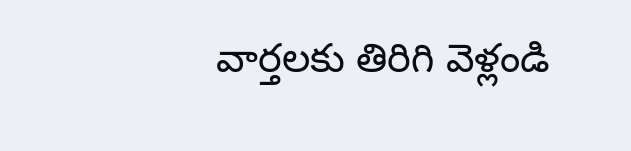వార్తలకు తిరిగి వెళ్లండి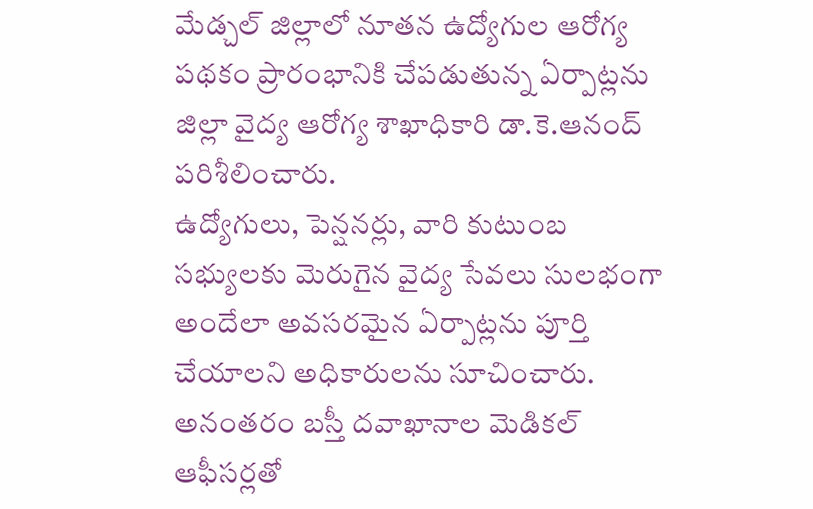మేడ్చల్ జిల్లాలో నూతన ఉద్యోగుల ఆరోగ్య పథకం ప్రారంభానికి చేపడుతున్న ఏర్పాట్లను జిల్లా వైద్య ఆరోగ్య శాఖాధికారి డా.కె.ఆనంద్ పరిశీలించారు.
ఉద్యోగులు, పెన్షనర్లు, వారి కుటుంబ సభ్యులకు మెరుగైన వైద్య సేవలు సులభంగా అందేలా అవసరమైన ఏర్పాట్లను పూర్తి చేయాలని అధికారులను సూచించారు. అనంతరం బస్తీ దవాఖానాల మెడికల్ ఆఫీసర్లతో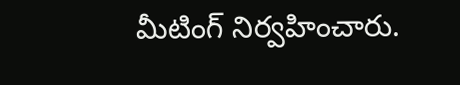మీటింగ్ నిర్వహించారు.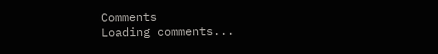Comments
Loading comments...